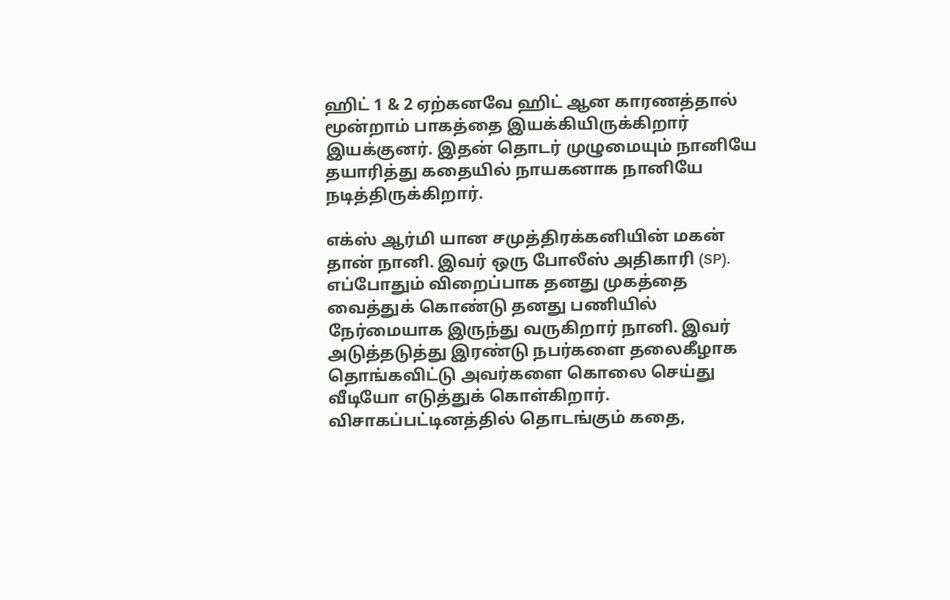ஹிட் 1 & 2 ஏற்கனவே ஹிட் ஆன காரணத்தால் மூன்றாம் பாகத்தை இயக்கியிருக்கிறார் இயக்குனர். இதன் தொடர் முழுமையும் நானியே தயாரித்து கதையில் நாயகனாக நானியே நடித்திருக்கிறார்.

எக்ஸ் ஆர்மி யான சமுத்திரக்கனியின் மகன் தான் நானி. இவர் ஒரு போலீஸ் அதிகாரி (SP). எப்போதும் விறைப்பாக தனது முகத்தை வைத்துக் கொண்டு தனது பணியில் நேர்மையாக இருந்து வருகிறார் நானி. இவர் அடுத்தடுத்து இரண்டு நபர்களை தலைகீழாக தொங்கவிட்டு அவர்களை கொலை செய்து வீடியோ எடுத்துக் கொள்கிறார்.
விசாகப்பட்டினத்தில் தொடங்கும் கதை,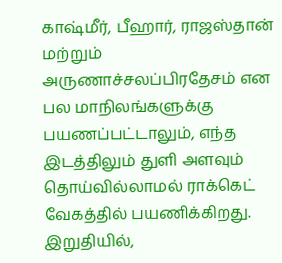காஷ்மீர், பீஹார், ராஜஸ்தான் மற்றும் அருணாச்சலப்பிரதேசம் என பல மாநிலங்களுக்கு பயணப்பட்டாலும், எந்த இடத்திலும் துளி அளவும் தொய்வில்லாமல் ராக்கெட் வேகத்தில் பயணிக்கிறது.
இறுதியில்,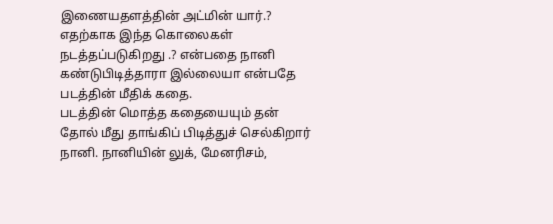இணையதளத்தின் அட்மின் யார்.? எதற்காக இந்த கொலைகள் நடத்தப்படுகிறது .? என்பதை நானி கண்டுபிடித்தாரா இல்லையா என்பதே படத்தின் மீதிக் கதை.
படத்தின் மொத்த கதையையும் தன் தோல் மீது தாங்கிப் பிடித்துச் செல்கிறார் நானி. நானியின் லுக், மேனரிசம்,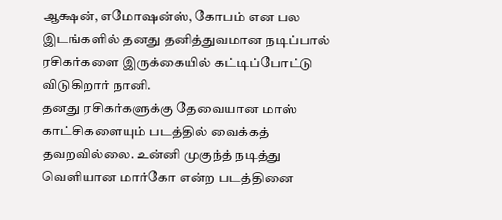ஆக்ஷன், எமோஷன்ஸ், கோபம் என பல இடங்களில் தனது தனித்துவமான நடிப்பால் ரசிகர்களை இருக்கையில் கட்டிப்போட்டு விடுகிறார் நானி.
தனது ரசிகர்களுக்கு தேவையான மாஸ் காட்சிகளையும் படத்தில் வைக்கத் தவறவில்லை. உன்னி முகுந்த் நடித்து வெளியான மார்கோ என்ற படத்தினை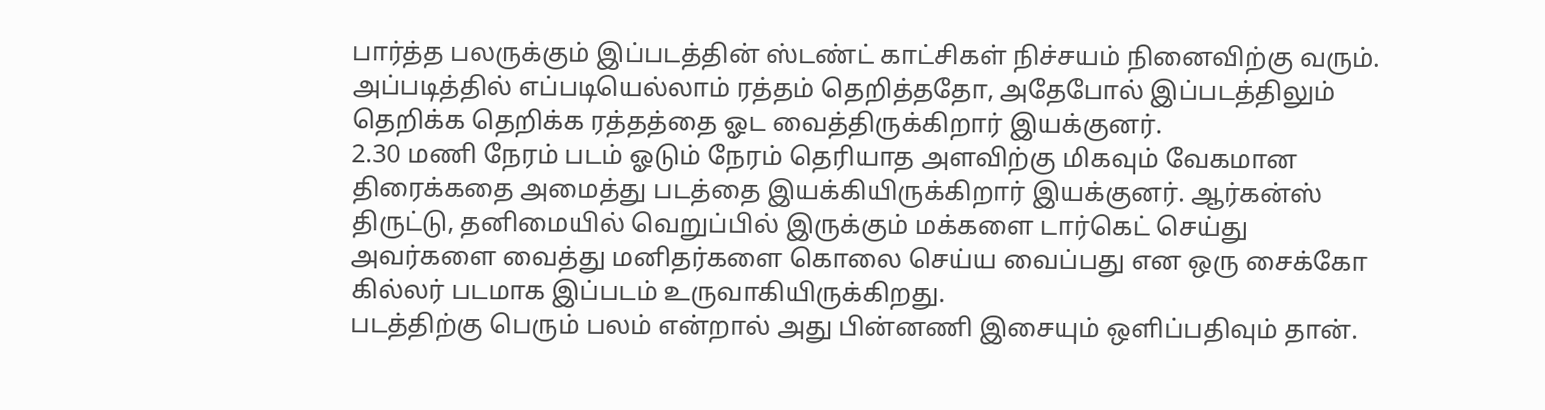பார்த்த பலருக்கும் இப்படத்தின் ஸ்டண்ட் காட்சிகள் நிச்சயம் நினைவிற்கு வரும்.
அப்படித்தில் எப்படியெல்லாம் ரத்தம் தெறித்ததோ, அதேபோல் இப்படத்திலும் தெறிக்க தெறிக்க ரத்தத்தை ஓட வைத்திருக்கிறார் இயக்குனர்.
2.30 மணி நேரம் படம் ஓடும் நேரம் தெரியாத அளவிற்கு மிகவும் வேகமான திரைக்கதை அமைத்து படத்தை இயக்கியிருக்கிறார் இயக்குனர். ஆர்கன்ஸ் திருட்டு, தனிமையில் வெறுப்பில் இருக்கும் மக்களை டார்கெட் செய்து அவர்களை வைத்து மனிதர்களை கொலை செய்ய வைப்பது என ஒரு சைக்கோ கில்லர் படமாக இப்படம் உருவாகியிருக்கிறது.
படத்திற்கு பெரும் பலம் என்றால் அது பின்னணி இசையும் ஒளிப்பதிவும் தான்.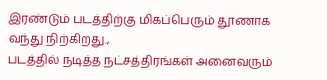இரண்டும் படத்திற்கு மிகப்பெரும் தூணாக வந்து நிற்கிறது.,
படத்தில் நடித்த நட்சத்திரங்கள் அனைவரும்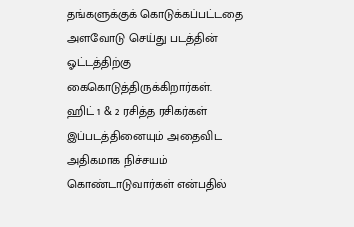தங்களுக்குக் கொடுக்கப்பட்டதை அளவோடு செய்து படத்தின் ஓட்டத்திற்கு கைகொடுத்திருக்கிறார்கள்.
ஹிட் 1 & 2 ரசித்த ரசிகர்கள் இப்படத்தினையும் அதைவிட அதிகமாக நிச்சயம் கொண்டாடுவார்கள் என்பதில்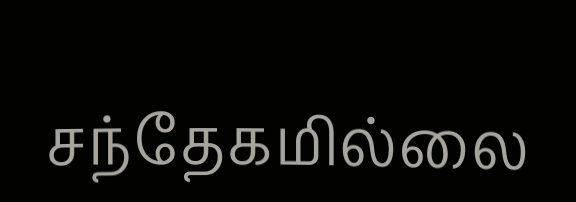சந்தேகமில்லை